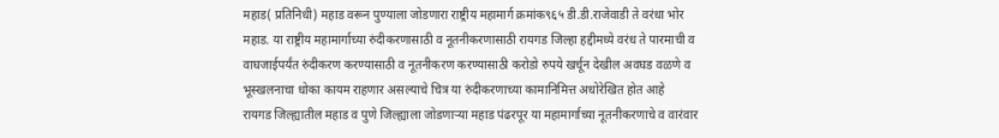महाड( प्रतिनिधी) महाड वरून पुण्याला जोडणारा राष्ट्रीय महामार्ग क्रमांक९६५ डी.डी.राजेवाडी ते वरंधा भोर महाड. या राष्ट्रीय महामार्गाच्या रुंदीकरणासाठी व नूतनीकरणासाठी रायगड जिल्हा हद्दीमध्ये वरंध ते पारमाची व वाघजाईपर्यंत रुंदीकरण करण्यासाठी व नूतनीकरण करण्यासाठी करोडो रुपये खर्चून देखील अवघड वळणे व भूस्खलनाचा धोका कायम राहणार असल्याचे चित्र या रुंदीकरणाच्या कामानिमित्त अधोरेखित होत आहे
रायगड जिल्ह्यातील महाड व पुणे जिल्ह्याला जोडणाऱ्या महाड पंढरपूर या महामार्गाच्या नूतनीकरणाचे व वारंवार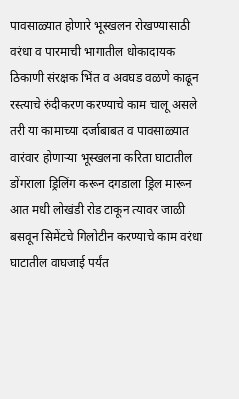पावसाळ्यात होणारे भूस्खलन रोखण्यासाठी वरंधा व पारमाची भागातील धोकादायक ठिकाणी संरक्षक भिंत व अवघड वळणे काढून रस्त्याचे रुंदीकरण करण्याचे काम चालू असले तरी या कामाच्या दर्जाबाबत व पावसाळ्यात वारंवार होणाऱ्या भूस्खलना करिता घाटातील डोंगराला ड्रिलिंग करून दगडाला ड्रिल मारून आत मधी लोखंडी रोड टाकून त्यावर जाळी बसवून सिमेंटचे गिलोटीन करण्याचे काम वरंधा घाटातील वाघजाई पर्यंत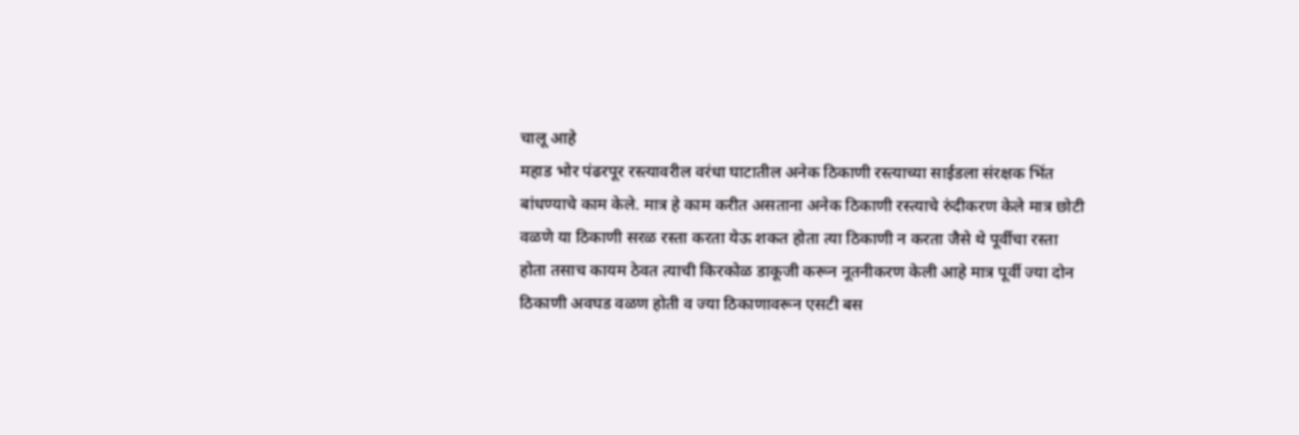चालू आहे
महाड भोर पंढरपूर रस्त्यावरील वरंधा घाटातील अनेक ठिकाणी रस्त्याच्या साईडला संरक्षक भिंत बांधण्याचे काम केले. मात्र हे काम करीत असताना अनेक ठिकाणी रस्त्याचे रुंदीकरण केले मात्र छोटी वळणे या ठिकाणी सरळ रस्ता करता येऊ शकत होता त्या ठिकाणी न करता जैसे थे पूर्वीचा रस्ता होता तसाच कायम ठेवत त्याची किरकोळ डाकूजी करून नूतनीकरण केली आहे मात्र पूर्वी ज्या दोन ठिकाणी अवघड वळण होती व ज्या ठिकाणावरून एसटी बस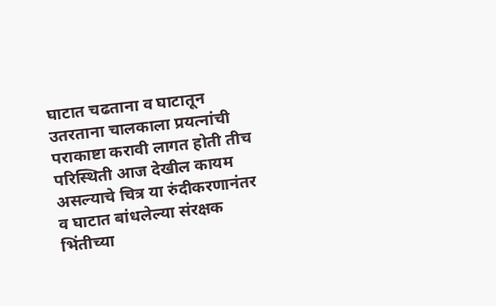घाटात चढताना व घाटातून उतरताना चालकाला प्रयत्नांची पराकाष्टा करावी लागत होती तीच परिस्थिती आज देखील कायम असल्याचे चित्र या रुंदीकरणानंतर व घाटात बांधलेल्या संरक्षक भिंतीच्या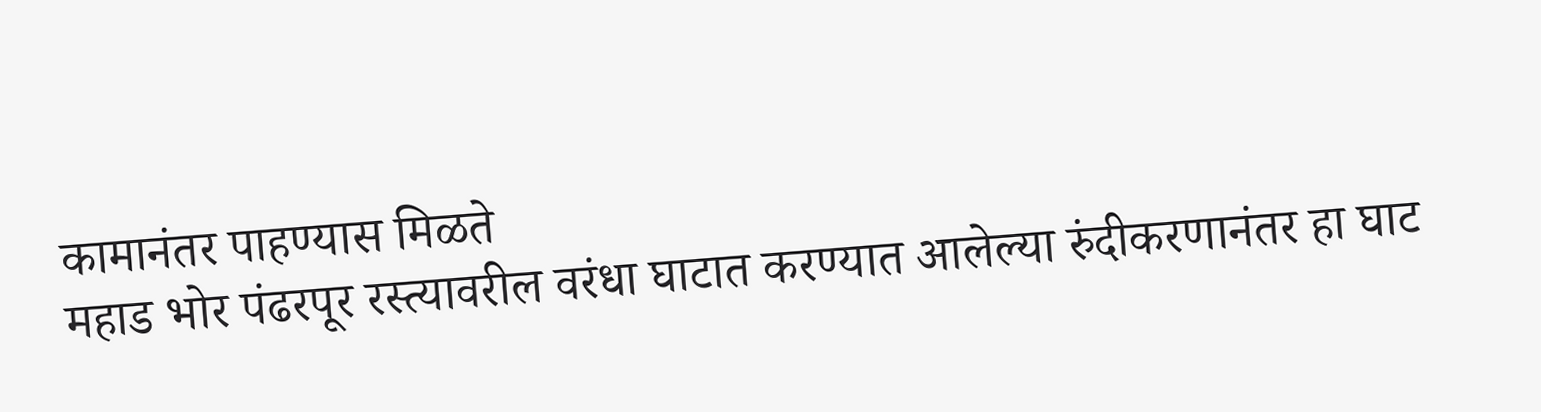कामानंतर पाहण्यास मिळते
महाड भोर पंढरपूर रस्त्यावरील वरंधा घाटात करण्यात आलेल्या रुंदीकरणानंतर हा घाट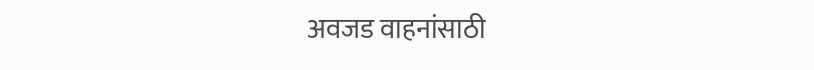अवजड वाहनांसाठी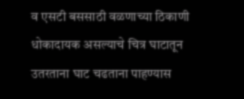व एसटी बससाठी वळणाच्या ठिकाणी धोकादायक असल्याचे चित्र घाटातून उतरताना घाट चढताना पाहण्यास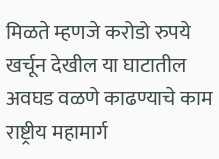मिळते म्हणजे करोडो रुपये खर्चून देखील या घाटातील अवघड वळणे काढण्याचे काम राष्ट्रीय महामार्ग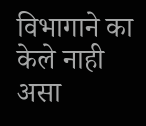विभागाने का केले नाही असा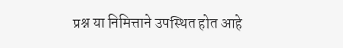प्रश्न या निमित्ताने उपस्थित होत आहे